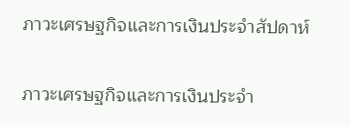ภาวะเศรษฐกิจและการเงินประจำสัปดาห์

ภาวะเศรษฐกิจและการเงินประจำ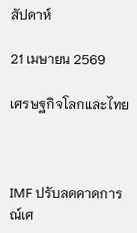สัปดาห์

21 เมษายน 2569

เศรษฐกิจโลกและไทย



IMF ปรับลดคาดการณ์เศ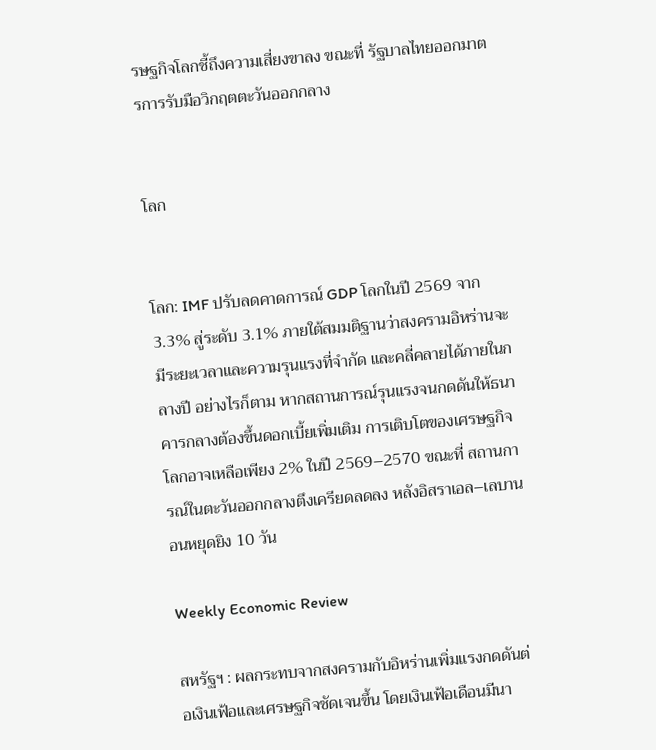รษฐกิจโลกชี้ถึงความเสี่ยงขาลง ขณะที่ รัฐบาลไทยออกมาตรการรับมือวิกฤตตะวันออกกลาง


โลก


โลก: IMF ปรับลดคาดการณ์ GDP โลกในปี 2569 จาก 3.3% สู่ระดับ 3.1% ภายใต้สมมติฐานว่าสงครามอิหร่านจะมีระยะเวลาและความรุนแรงที่จำกัด และคลี่คลายได้ภายในกลางปี อย่างไรก็ตาม หากสถานการณ์รุนแรงจนกดดันให้ธนาคารกลางต้องขึ้นดอกเบี้ยเพิ่มเติม การเติบโตของเศรษฐกิจโลกอาจเหลือเพียง 2% ในปี 2569–2570 ขณะที่ สถานการณ์ในตะวันออกกลางตึงเครียดลดลง หลังอิสราเอล–เลบานอนหยุดยิง 10 วัน

Weekly Economic Review

สหรัฐฯ : ผลกระทบจากสงครามกับอิหร่านเพิ่มแรงกดดันต่อเงินเฟ้อและเศรษฐกิจชัดเจนขึ้น โดยเงินเฟ้อเดือนมีนา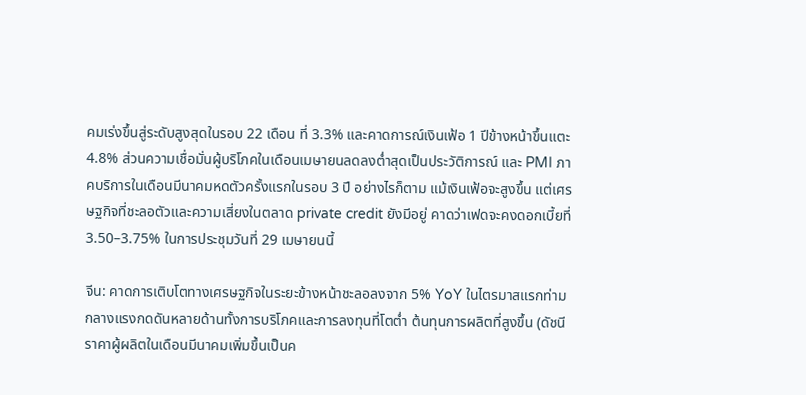คมเร่งขึ้นสู่ระดับสูงสุดในรอบ 22 เดือน ที่ 3.3% และคาดการณ์เงินเฟ้อ 1 ปีข้างหน้าขึ้นแตะ 4.8% ส่วนความเชื่อมั่นผู้บริโภคในเดือนเมษายนลดลงต่ำสุดเป็นประวัติการณ์ และ PMI ภาคบริการในเดือนมีนาคมหดตัวครั้งแรกในรอบ 3 ปี อย่างไรก็ตาม แม้เงินเฟ้อจะสูงขึ้น แต่เศรษฐกิจที่ชะลอตัวและความเสี่ยงในตลาด private credit ยังมีอยู่ คาดว่าเฟดจะคงดอกเบี้ยที่ 3.50–3.75% ในการประชุมวันที่ 29 เมษายนนี้

จีน: คาดการเติบโตทางเศรษฐกิจในระยะข้างหน้าชะลอลงจาก 5% YoY ในไตรมาสแรกท่ามกลางแรงกดดันหลายด้านทั้งการบริโภคและการลงทุนที่โตต่ำ ต้นทุนการผลิตที่สูงขึ้น (ดัชนีราคาผู้ผลิตในเดือนมีนาคมเพิ่มขึ้นเป็นค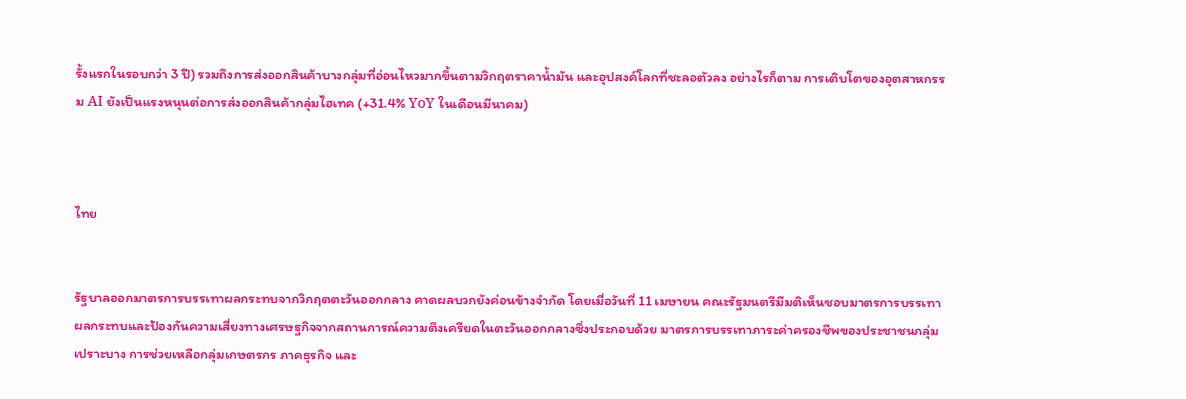รั้งแรกในรอบกว่า 3 ปี) รวมถึงการส่งออกสินค้าบางกลุ่มที่อ่อนไหวมากขึ้นตามวิกฤตราคาน้ำมัน และอุปสงค์โลกที่ชะลอตัวลง อย่างไรก็ตาม การเติบโตของอุตสาหกรรม AI ยังเป็นแรงหนุนต่อการส่งออกสินค้ากลุ่มไฮเทค (+31.4% YoY ในเดือนมีนาคม)



ไทย


รัฐบาลออกมาตรการบรรเทาผลกระทบจากวิกฤตตะวันออกกลาง คาดผลบวกยังค่อนข้างจำกัด โดยเมื่อวันที่ 11 เมษายน คณะรัฐมนตรีมีมติเห็นชอบมาตรการบรรเทาผลกระทบและป้องกันความเสี่ยงทางเศรษฐกิจจากสถานการณ์ความตึงเครียดในตะวันออกกลางซึ่งประกอบด้วย มาตรการบรรเทาภาระค่าครองชีพของประชาชนกลุ่มเปราะบาง การช่วยเหลือกลุ่มเกษตรกร ภาคธุรกิจ และ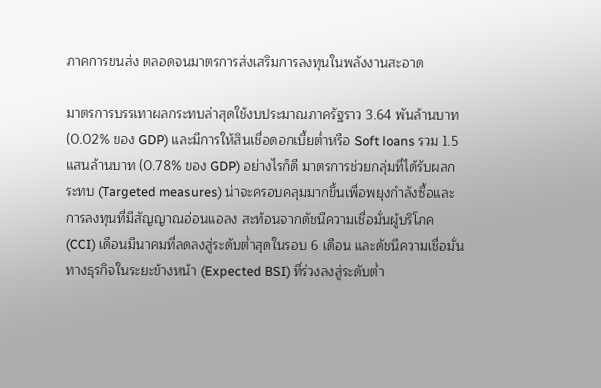ภาคการขนส่ง ตลอดจนมาตรการส่งเสริมการลงทุนในพลังงานสะอาด

มาตรการบรรเทาผลกระทบล่าสุดใช้งบประมาณภาครัฐราว 3.64 พันล้านบาท (0.02% ของ GDP) และมีการให้สินเชื่อดอกเบี้ยต่ำหรือ Soft loans รวม 1.5 แสนล้านบาท (0.78% ของ GDP) อย่างไรก็ดี มาตรการช่วยกลุ่มที่ได้รับผลกระทบ (Targeted measures) น่าจะครอบคลุมมากขึ้นเพื่อพยุงกำลังซื้อและการลงทุนที่มีสัญญาณอ่อนแอลง สะท้อนจากดัชนีความเชื่อมั่นผู้บริโภค (CCI) เดือนมีนาคมที่ลดลงสู่ระดับต่ำสุดในรอบ 6 เดือน และดัชนีความเชื่อมั่นทางธุรกิจในระยะข้างหน้า (Expected BSI) ที่ร่วงลงสู่ระดับต่ำ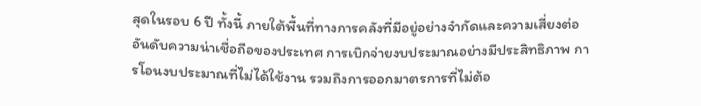สุดในรอบ 6 ปี ทั้งนี้ ภายใต้พื้นที่ทางการคลังที่มีอยู่อย่างจำกัดและความเสี่ยงต่ออันดับความน่าเชื่อถือของประเทศ การเบิกจ่ายงบประมาณอย่างมีประสิทธิภาพ การโอนงบประมาณที่ไม่ได้ใช้งาน รวมถึงการออกมาตรการที่ไม่ต้อ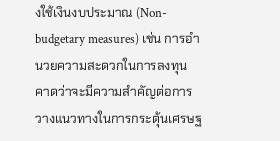งใช้เงินงบประมาณ (Non-budgetary measures) เช่น การอำนวยความสะดวกในการลงทุน คาดว่าจะมีความสำคัญต่อการวางแนวทางในการกระตุ้นเศรษฐ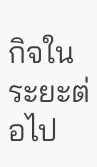กิจในระยะต่อไป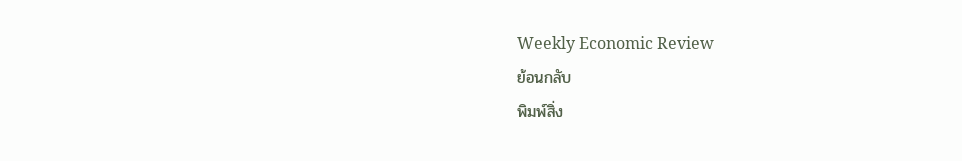Weekly Economic Review
ย้อนกลับ
พิมพ์สิ่ง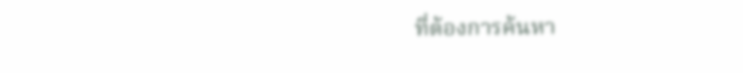ที่ต้องการค้นหา